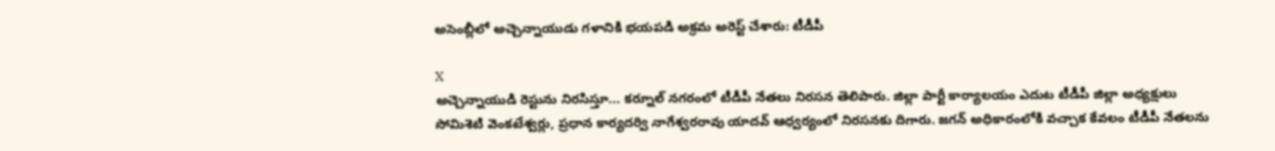అసెంబ్లీలో అచ్చెన్నాయుడు గళానికి భయపడి అక్రమ అరెస్ట్ చేశారు: టీడీపీ

X
అచ్చెన్నాయుడి రెస్టును నిరసిస్తూ... కర్నూల్ నగరంలో టీడీపీ నేతలు నిరసన తెలిపారు. జిల్లా పార్టీ కార్యాలయం ఎదుట టీడీపీ జిల్లా అధ్యక్షులు సోమిశెటి వెంకటేశ్వర్లు, ప్రధాన కార్యదర్వి నాగేశ్వరరావు యాదవ్ ఆధ్వర్యంలో నిరసనకు దిగారు. జగన్ అధికారంలోకి వచ్చాక కేవలం టీడీపీ నేతలను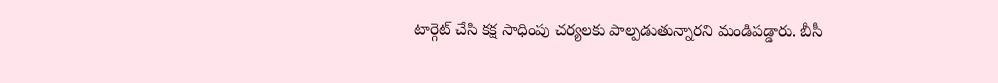టార్గెట్ చేసి కక్ష సాధింపు చర్యలకు పాల్పడుతున్నారని మండిపడ్డారు. బీసీ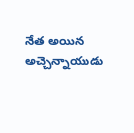నేత అయిన అచ్చెన్నాయుడు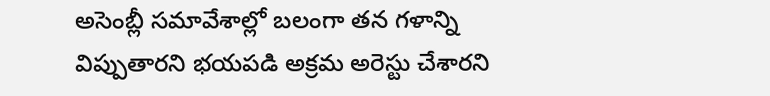అసెంబ్లీ సమావేశాల్లో బలంగా తన గళాన్ని విప్పుతారని భయపడి అక్రమ అరెస్టు చేశారని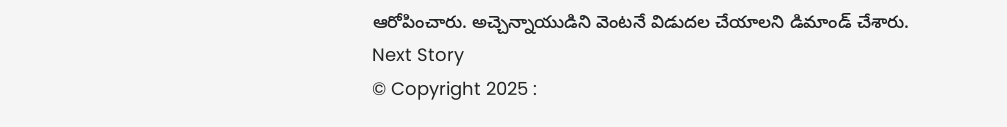ఆరోపించారు. అచ్చెన్నాయుడిని వెంటనే విడుదల చేయాలని డిమాండ్ చేశారు.
Next Story
© Copyright 2025 :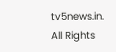tv5news.in. All Rights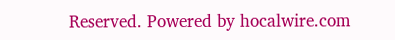Reserved. Powered by hocalwire.com